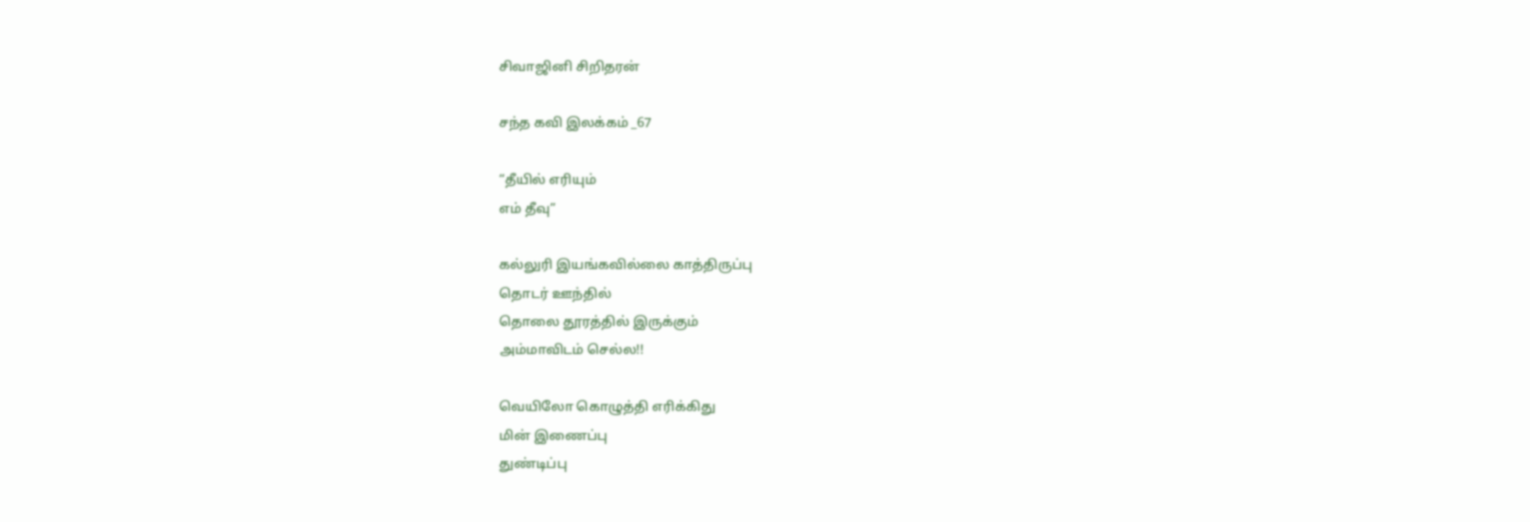சிவாஜினி சிறிதரன்

சந்த கவி இலக்கம் _67

“தீயில் எரியும்
எம் தீவு”

கல்லுரி இயங்கவில்லை காத்திருப்பு
தொடர் ஊந்தில்
தொலை தூரத்தில் இருக்கும்
அம்மாவிடம் செல்ல!!

வெயிலோ கொழுத்தி எரிக்கிது
மின் இணைப்பு
துண்டிப்பு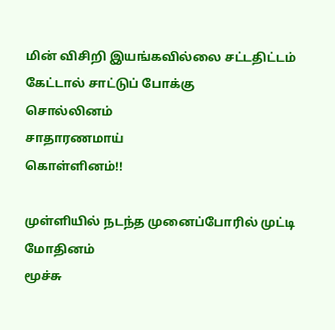மின் விசிறி இயங்கவில்லை சட்டதிட்டம்
கேட்டால் சாட்டுப் போக்கு
சொல்லினம்
சாதாரணமாய்
கொள்ளினம்!!

முள்ளியில் நடந்த முனைப்போரில் முட்டி மோதினம்
மூச்சு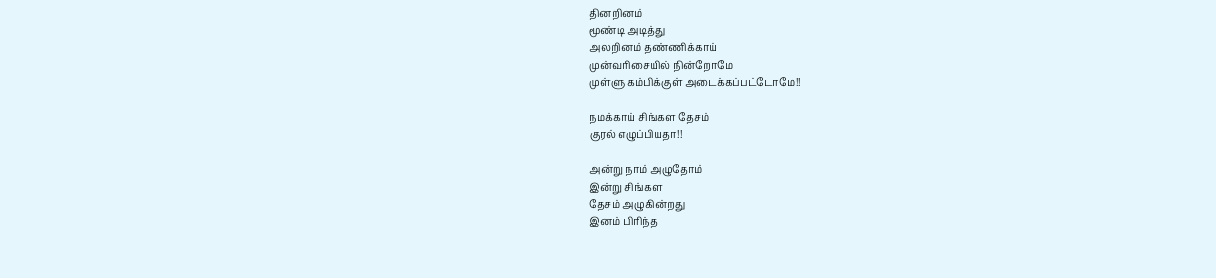தினறினம்
மூண்டி அடித்து
அலறினம் தண்ணிக்காய்
முன்வரிசையில் நின்றோமே
முள்ளு கம்பிக்குள் அடைக்கப்பட்டோமே!!

நமக்காய் சிங்கள தேசம்
குரல் எழுப்பியதா!!

அன்று நாம் அழுதோம்
இன்று சிங்கள
தேசம் அழுகின்றது
இனம் பிரிந்த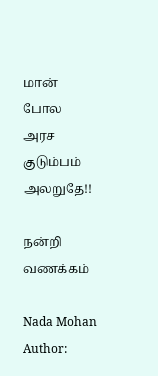மான் போல
அரச குடும்பம் அலறுதே!!

நன்றி
வணக்கம்

Nada Mohan
Author: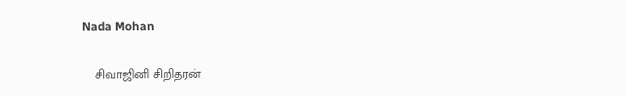Nada Mohan

    சிவாஜினி சிறிதரன்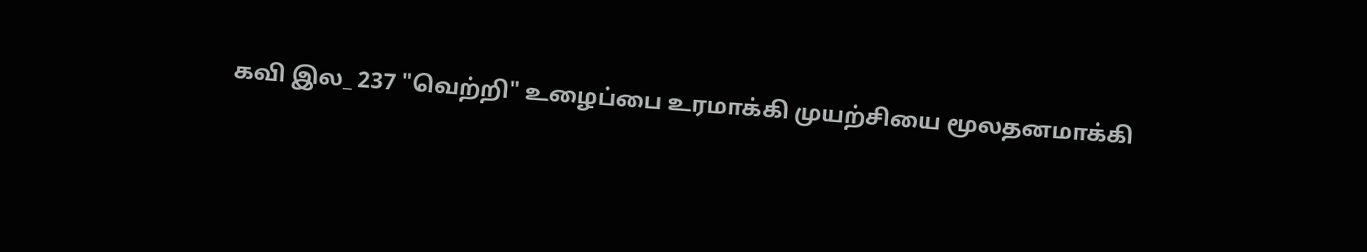கவி இல_ 237 "வெற்றி" உழைப்பை உரமாக்கி முயற்சியை மூலதனமாக்கி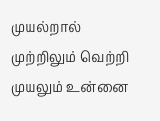முயல்றால் முற்றிலும் வெற்றி முயலும் உன்னை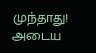முந்தாது! அடைய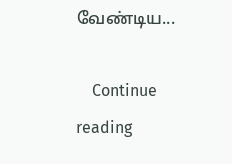வேண்டிய...

    Continue reading